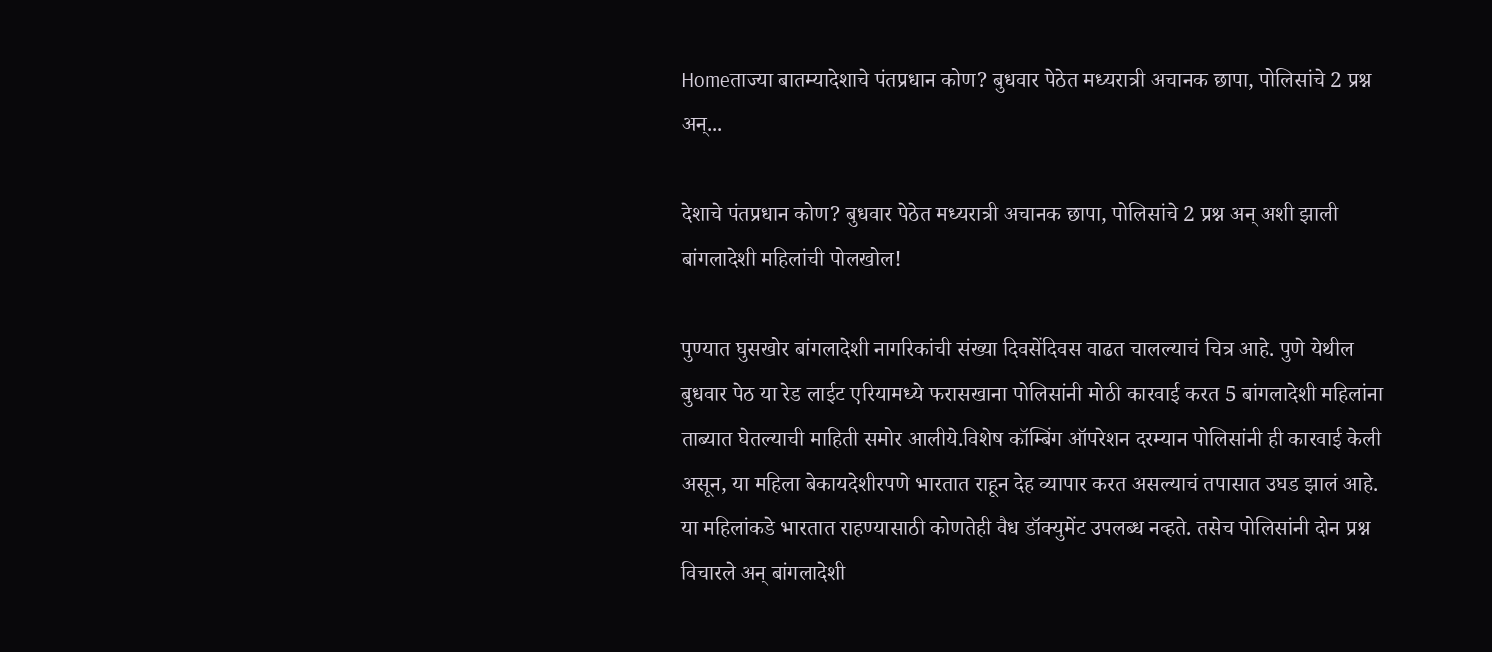Homeताज्या बातम्यादेशाचे पंतप्रधान कोण? बुधवार पेठेत मध्यरात्री अचानक छापा, पोलिसांचे 2 प्रश्न अन्...

देशाचे पंतप्रधान कोण? बुधवार पेठेत मध्यरात्री अचानक छापा, पोलिसांचे 2 प्रश्न अन् अशी झाली बांगलादेशी महिलांची पोलखोल!

पुण्यात घुसखोर बांगलादेशी नागरिकांची संख्या दिवसेंदिवस वाढत चालल्याचं चित्र आहे. पुणे येथील बुधवार पेठ या रेड लाईट एरियामध्ये फरासखाना पोलिसांनी मोठी कारवाई करत 5 बांगलादेशी महिलांना ताब्यात घेतल्याची माहिती समोर आलीये.विशेष कॉम्बिंग ऑपरेशन दरम्यान पोलिसांनी ही कारवाई केली असून, या महिला बेकायदेशीरपणे भारतात राहून देह व्यापार करत असल्याचं तपासात उघड झालं आहे. या महिलांकडे भारतात राहण्यासाठी कोणतेही वैध डॉक्युमेंट उपलब्ध नव्हते. तसेच पोलिसांनी दोन प्रश्न विचारले अन् बांगलादेशी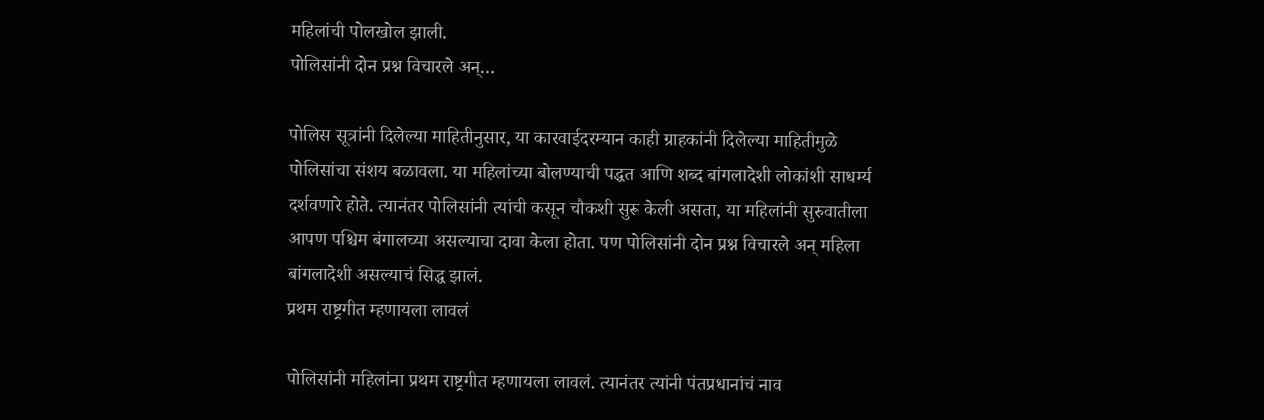महिलांची पोलखोल झाली.
पोलिसांनी दोन प्रश्न विचारले अन्…

पोलिस सूत्रांनी दिलेल्या माहितीनुसार, या कारवाईदरम्यान काही ग्राहकांनी दिलेल्या माहितीमुळे पोलिसांचा संशय बळावला. या महिलांच्या बोलण्याची पद्धत आणि शब्द बांगलादेशी लोकांशी साधर्म्य दर्शवणारे होते. त्यानंतर पोलिसांनी त्यांची कसून चौकशी सुरू केली असता, या महिलांनी सुरुवातीला आपण पश्चिम बंगालच्या असल्याचा दावा केला होता. पण पोलिसांनी दोन प्रश्न विचारले अन् महिला बांगलादेशी असल्याचं सिद्ध झालं.
प्रथम राष्ट्रगीत म्हणायला लावलं

पोलिसांनी महिलांना प्रथम राष्ट्रगीत म्हणायला लावलं. त्यानंतर त्यांनी पंतप्रधानांचं नाव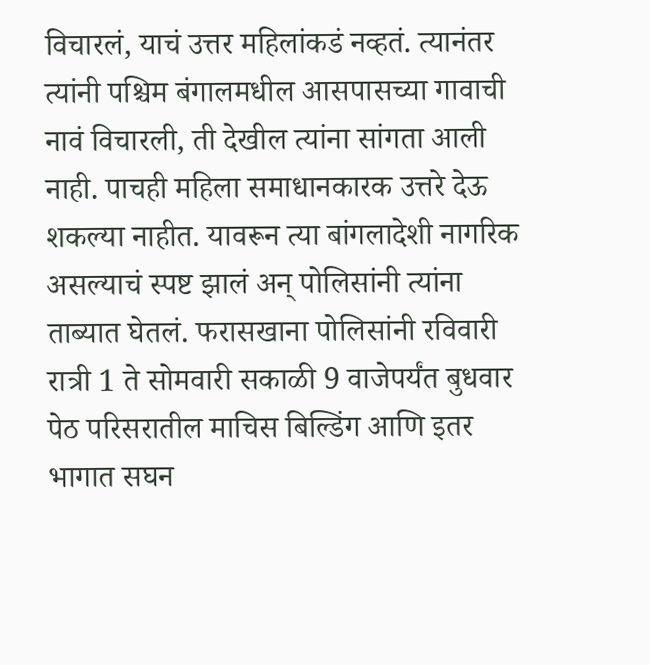विचारलं, याचं उत्तर महिलांकडं नव्हतं. त्यानंतर त्यांनी पश्चिम बंगालमधील आसपासच्या गावाची नावं विचारली, ती देखील त्यांना सांगता आली नाही. पाचही महिला समाधानकारक उत्तरे देऊ शकल्या नाहीत. यावरून त्या बांगलादेशी नागरिक असल्याचं स्पष्ट झालं अन् पोलिसांनी त्यांना ताब्यात घेतलं. फरासखाना पोलिसांनी रविवारी रात्री 1 ते सोमवारी सकाळी 9 वाजेपर्यंत बुधवार पेठ परिसरातील माचिस बिल्डिंग आणि इतर भागात सघन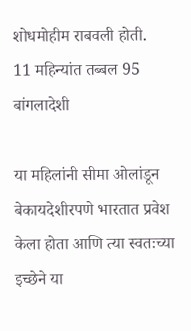शोधमोहीम राबवली होती.
11 महिन्यांत तब्बल 95 बांगलादेशी

या महिलांनी सीमा ओलांडून बेकायदेशीरपणे भारतात प्रवेश केला होता आणि त्या स्वतःच्या इच्छेने या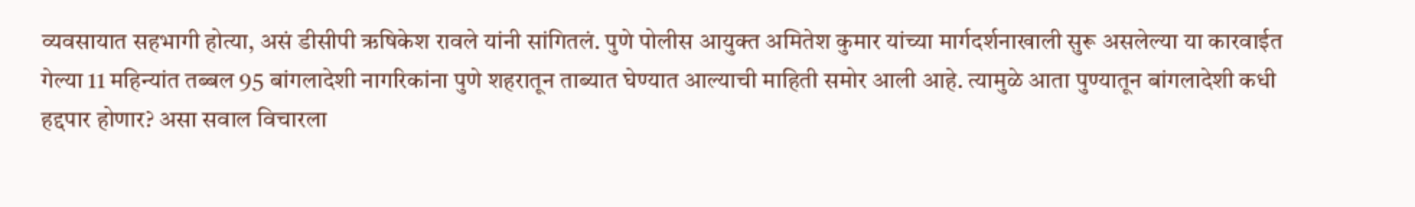व्यवसायात सहभागी होत्या, असं डीसीपी ऋषिकेश रावले यांनी सांगितलं. पुणे पोलीस आयुक्त अमितेश कुमार यांच्या मार्गदर्शनाखाली सुरू असलेल्या या कारवाईत गेल्या 11 महिन्यांत तब्बल 95 बांगलादेशी नागरिकांना पुणे शहरातून ताब्यात घेण्यात आल्याची माहिती समोर आली आहे. त्यामुळे आता पुण्यातून बांगलादेशी कधी हद्दपार होणार? असा सवाल विचारला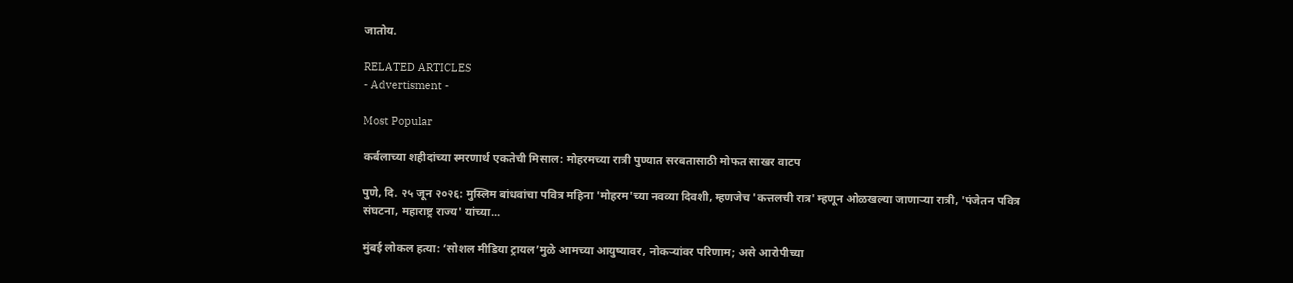जातोय.

RELATED ARTICLES
- Advertisment -

Most Popular

कर्बलाच्या शहीदांच्या स्मरणार्थ एकतेची मिसाल: मोहरमच्या रात्री पुण्यात सरबतासाठी मोफत साखर वाटप

पुणे, दि. २५ जून २०२६: मुस्लिम बांधवांचा पवित्र महिना 'मोहरम'च्या नवव्या दिवशी, म्हणजेच 'कत्तलची रात्र' म्हणून ओळखल्या जाणाऱ्या रात्री, 'पंजेतन पवित्र संघटना, महाराष्ट्र राज्य' यांच्या...

मुंबई लोकल हत्या: ‘सोशल मीडिया ट्रायल’मुळे आमच्या आयुष्यावर, नोकऱ्यांवर परिणाम; असे आरोपीच्या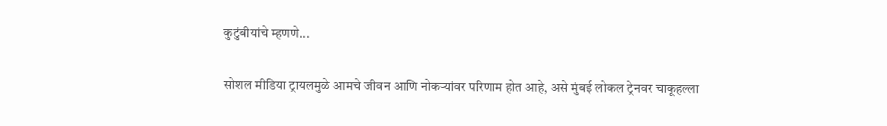कुटुंबीयांचे म्हणणे...

सोशल मीडिया ट्रायलमुळे आमचे जीवन आणि नोकऱ्यांवर परिणाम होत आहे, असे मुंबई लोकल ट्रेनवर चाकूहल्ला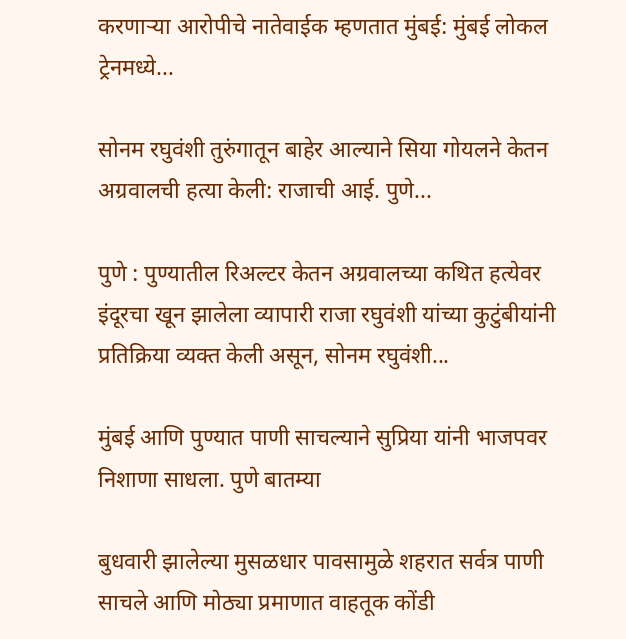करणाऱ्या आरोपीचे नातेवाईक म्हणतात मुंबई: मुंबई लोकल ट्रेनमध्ये...

सोनम रघुवंशी तुरुंगातून बाहेर आल्याने सिया गोयलने केतन अग्रवालची हत्या केली: राजाची आई. पुणे...

पुणे : पुण्यातील रिअल्टर केतन अग्रवालच्या कथित हत्येवर इंदूरचा खून झालेला व्यापारी राजा रघुवंशी यांच्या कुटुंबीयांनी प्रतिक्रिया व्यक्त केली असून, सोनम रघुवंशी...

मुंबई आणि पुण्यात पाणी साचल्याने सुप्रिया यांनी भाजपवर निशाणा साधला. पुणे बातम्या

बुधवारी झालेल्या मुसळधार पावसामुळे शहरात सर्वत्र पाणी साचले आणि मोठ्या प्रमाणात वाहतूक कोंडी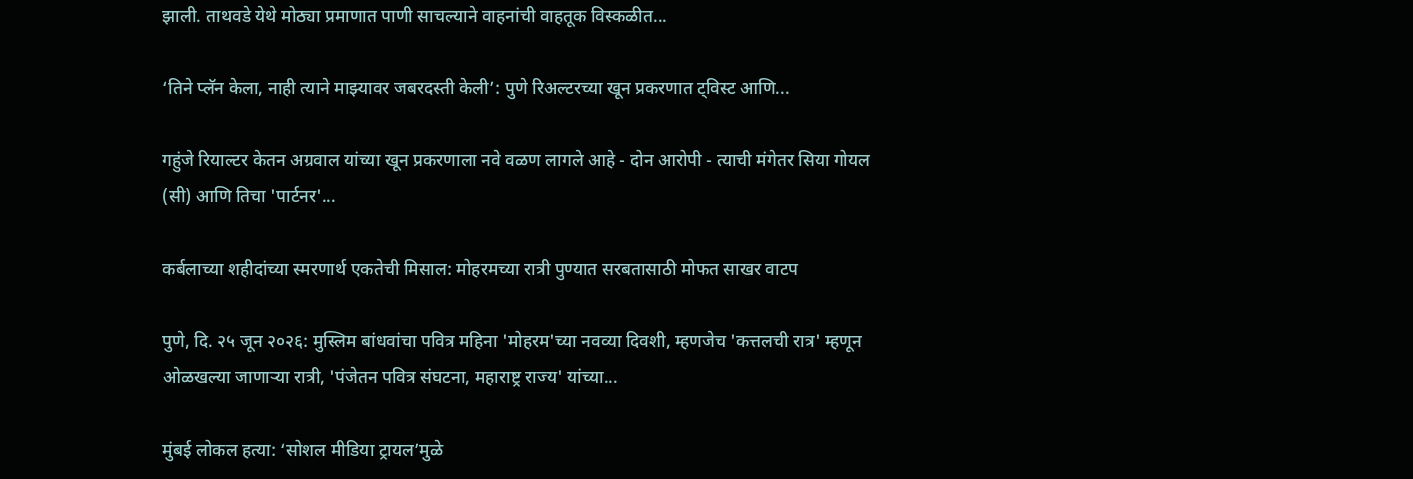झाली. ताथवडे येथे मोठ्या प्रमाणात पाणी साचल्याने वाहनांची वाहतूक विस्कळीत...

‘तिने प्लॅन केला, नाही त्याने माझ्यावर जबरदस्ती केली’: पुणे रिअल्टरच्या खून प्रकरणात ट्विस्ट आणि...

गहुंजे रियाल्टर केतन अग्रवाल यांच्या खून प्रकरणाला नवे वळण लागले आहे - दोन आरोपी - त्याची मंगेतर सिया गोयल (सी) आणि तिचा 'पार्टनर'...

कर्बलाच्या शहीदांच्या स्मरणार्थ एकतेची मिसाल: मोहरमच्या रात्री पुण्यात सरबतासाठी मोफत साखर वाटप

पुणे, दि. २५ जून २०२६: मुस्लिम बांधवांचा पवित्र महिना 'मोहरम'च्या नवव्या दिवशी, म्हणजेच 'कत्तलची रात्र' म्हणून ओळखल्या जाणाऱ्या रात्री, 'पंजेतन पवित्र संघटना, महाराष्ट्र राज्य' यांच्या...

मुंबई लोकल हत्या: ‘सोशल मीडिया ट्रायल’मुळे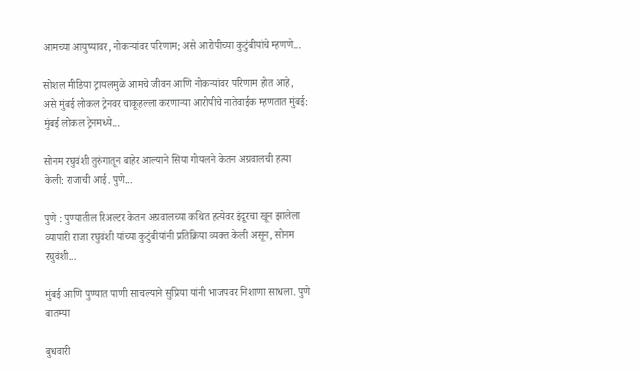आमच्या आयुष्यावर, नोकऱ्यांवर परिणाम; असे आरोपीच्या कुटुंबीयांचे म्हणणे...

सोशल मीडिया ट्रायलमुळे आमचे जीवन आणि नोकऱ्यांवर परिणाम होत आहे, असे मुंबई लोकल ट्रेनवर चाकूहल्ला करणाऱ्या आरोपीचे नातेवाईक म्हणतात मुंबई: मुंबई लोकल ट्रेनमध्ये...

सोनम रघुवंशी तुरुंगातून बाहेर आल्याने सिया गोयलने केतन अग्रवालची हत्या केली: राजाची आई. पुणे...

पुणे : पुण्यातील रिअल्टर केतन अग्रवालच्या कथित हत्येवर इंदूरचा खून झालेला व्यापारी राजा रघुवंशी यांच्या कुटुंबीयांनी प्रतिक्रिया व्यक्त केली असून, सोनम रघुवंशी...

मुंबई आणि पुण्यात पाणी साचल्याने सुप्रिया यांनी भाजपवर निशाणा साधला. पुणे बातम्या

बुधवारी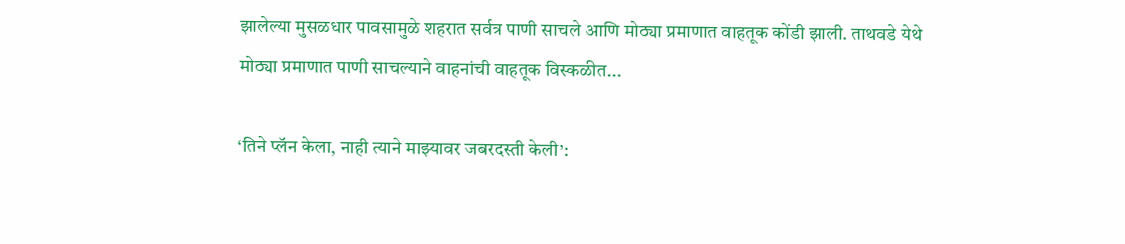झालेल्या मुसळधार पावसामुळे शहरात सर्वत्र पाणी साचले आणि मोठ्या प्रमाणात वाहतूक कोंडी झाली. ताथवडे येथे मोठ्या प्रमाणात पाणी साचल्याने वाहनांची वाहतूक विस्कळीत...

‘तिने प्लॅन केला, नाही त्याने माझ्यावर जबरदस्ती केली’: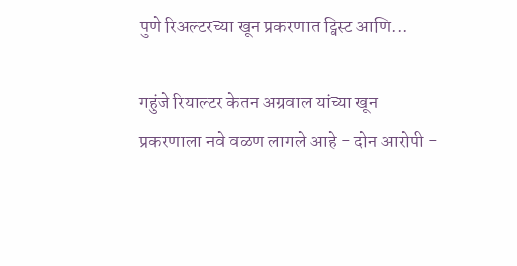पुणे रिअल्टरच्या खून प्रकरणात ट्विस्ट आणि...

गहुंजे रियाल्टर केतन अग्रवाल यांच्या खून प्रकरणाला नवे वळण लागले आहे - दोन आरोपी -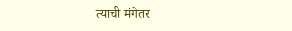त्याची मंगेतर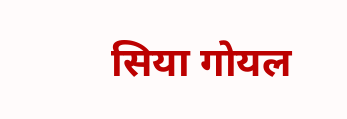सिया गोयल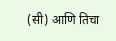(सी) आणि तिचा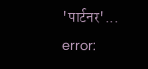'पार्टनर'...
error: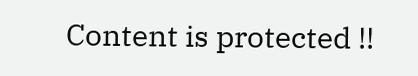Content is protected !!